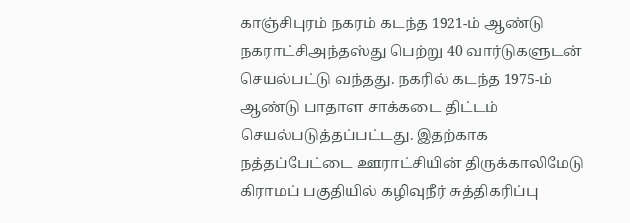காஞ்சிபுரம் நகரம் கடந்த 1921-ம் ஆண்டு நகராட்சிஅந்தஸ்து பெற்று 40 வார்டுகளுடன் செயல்பட்டு வந்தது. நகரில் கடந்த 1975-ம் ஆண்டு பாதாள சாக்கடை திட்டம் செயல்படுத்தப்பட்டது. இதற்காக நத்தப்பேட்டை ஊராட்சியின் திருக்காலிமேடு கிராமப் பகுதியில் கழிவுநீர் சுத்திகரிப்பு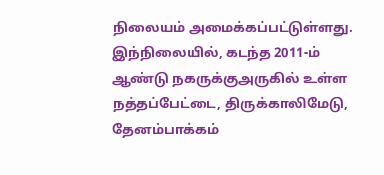நிலையம் அமைக்கப்பட்டுள்ளது.
இந்நிலையில், கடந்த 2011-ம் ஆண்டு நகருக்குஅருகில் உள்ள நத்தப்பேட்டை, திருக்காலிமேடு, தேனம்பாக்கம்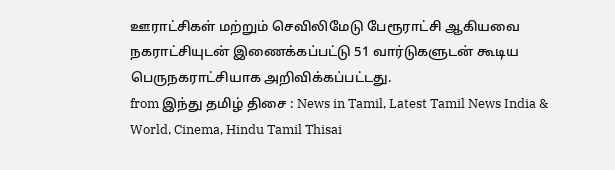ஊராட்சிகள் மற்றும் செவிலிமேடு பேரூராட்சி ஆகியவை நகராட்சியுடன் இணைக்கப்பட்டு 51 வார்டுகளுடன் கூடிய பெருநகராட்சியாக அறிவிக்கப்பட்டது.
from இந்து தமிழ் திசை : News in Tamil, Latest Tamil News India & World, Cinema, Hindu Tamil Thisai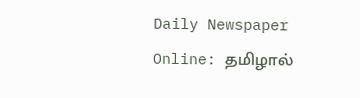Daily Newspaper Online: தமிழால்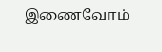இணைவோம்